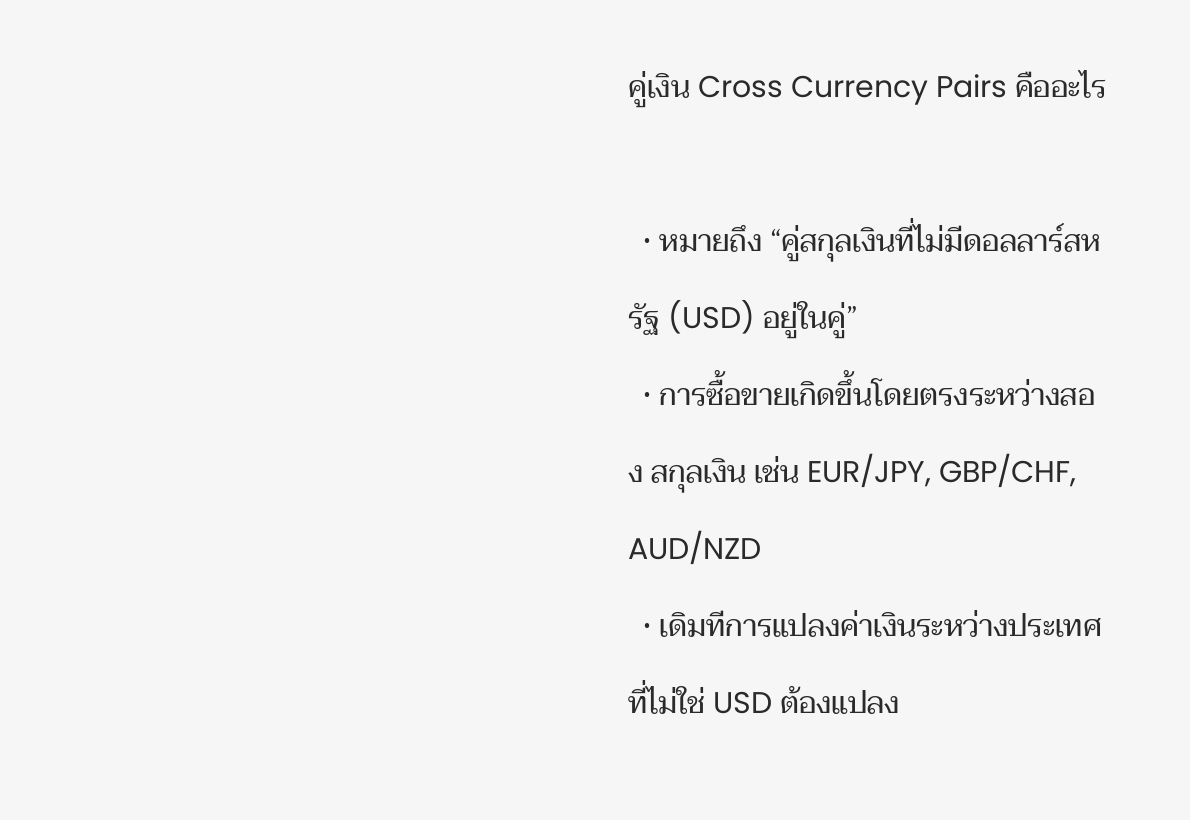คู่เงิน Cross Currency Pairs คืออะไร

  • หมายถึง “คู่สกุลเงินที่ไม่มีดอลลาร์สหรัฐ (USD) อยู่ในคู่”
  • การซื้อขายเกิดขึ้นโดยตรงระหว่างสอง สกุลเงิน เช่น EUR/JPY, GBP/CHF, AUD/NZD
  • เดิมทีการแปลงค่าเงินระหว่างประเทศที่ไม่ใช่ USD ต้องแปลง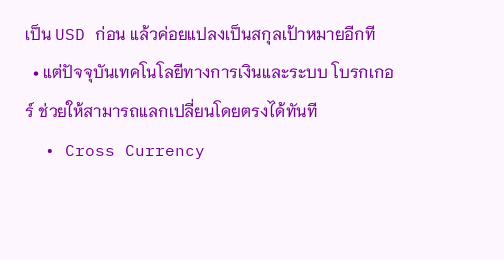เป็น USD ก่อน แล้วค่อยแปลงเป็นสกุลเป้าหมายอีกที
  • แต่ปัจจุบันเทคโนโลยีทางการเงินและระบบ โบรกเกอร์ ช่วยให้สามารถแลกเปลี่ยนโดยตรงได้ทันที
  • Cross Currency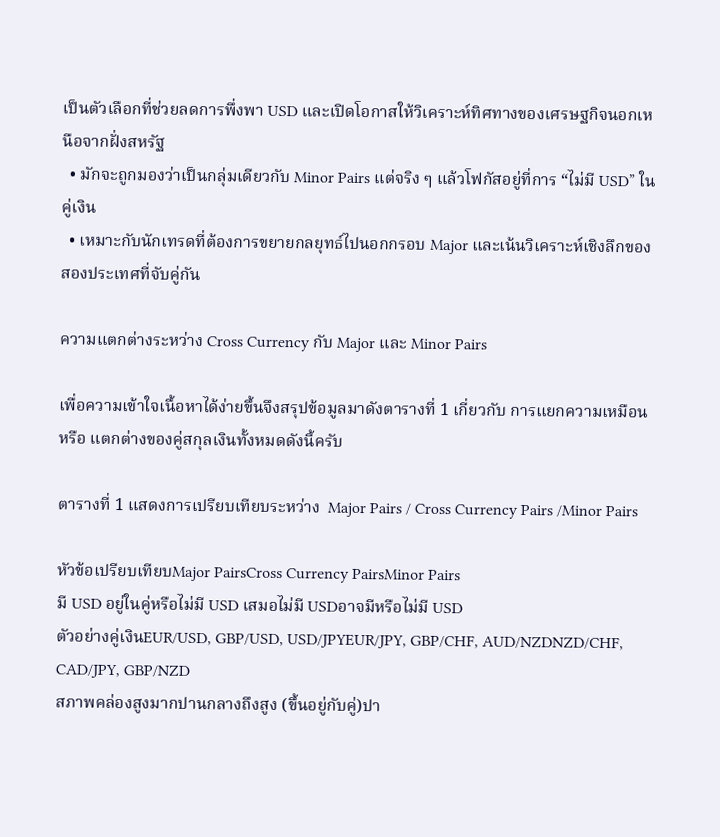เป็นตัวเลือกที่ช่วยลดการพึ่งพา USD และเปิดโอกาสให้วิเคราะห์ทิศทางของเศรษฐกิจนอกเหนือจากฝั่งสหรัฐ
  • มักจะถูกมองว่าเป็นกลุ่มเดียวกับ Minor Pairs แต่จริง ๆ แล้วโฟกัสอยู่ที่การ “ไม่มี USD” ในคู่เงิน
  • เหมาะกับนักเทรดที่ต้องการขยายกลยุทธ์ไปนอกกรอบ Major และเน้นวิเคราะห์เชิงลึกของสองประเทศที่จับคู่กัน

ความแตกต่างระหว่าง Cross Currency กับ Major และ Minor Pairs

เพื่อความเข้าใจเนื้อหาได้ง่ายขึ้นจึงสรุปข้อมูลมาดังตารางที่ 1 เกี่ยวกับ การแยกความเหมือน หรือ แตกต่างของคู่สกุลเงินทั้งหมดดังนี้ครับ

ตารางที่ 1 แสดงการเปรียบเทียบระหว่าง  Major Pairs / Cross Currency Pairs /Minor Pairs

หัวข้อเปรียบเทียบMajor PairsCross Currency PairsMinor Pairs
มี USD อยู่ในคู่หรือไม่มี USD เสมอไม่มี USDอาจมีหรือไม่มี USD
ตัวอย่างคู่เงินEUR/USD, GBP/USD, USD/JPYEUR/JPY, GBP/CHF, AUD/NZDNZD/CHF, CAD/JPY, GBP/NZD
สภาพคล่องสูงมากปานกลางถึงสูง (ขึ้นอยู่กับคู่)ปา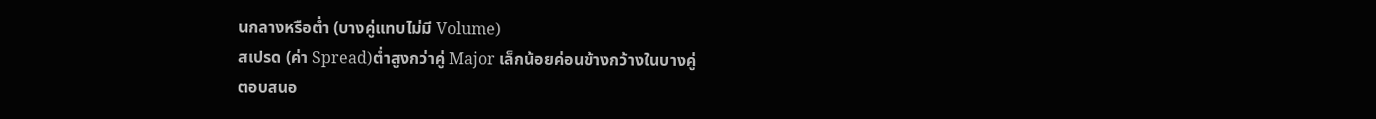นกลางหรือต่ำ (บางคู่แทบไม่มี Volume)
สเปรด (ค่า Spread)ต่ำสูงกว่าคู่ Major เล็กน้อยค่อนข้างกว้างในบางคู่
ตอบสนอ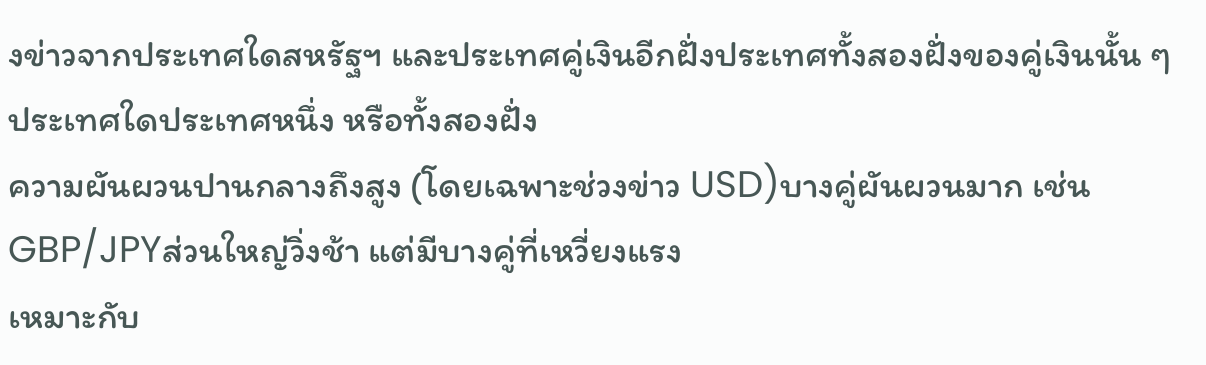งข่าวจากประเทศใดสหรัฐฯ และประเทศคู่เงินอีกฝั่งประเทศทั้งสองฝั่งของคู่เงินนั้น ๆประเทศใดประเทศหนึ่ง หรือทั้งสองฝั่ง
ความผันผวนปานกลางถึงสูง (โดยเฉพาะช่วงข่าว USD)บางคู่ผันผวนมาก เช่น GBP/JPYส่วนใหญ่วิ่งช้า แต่มีบางคู่ที่เหวี่ยงแรง
เหมาะกับ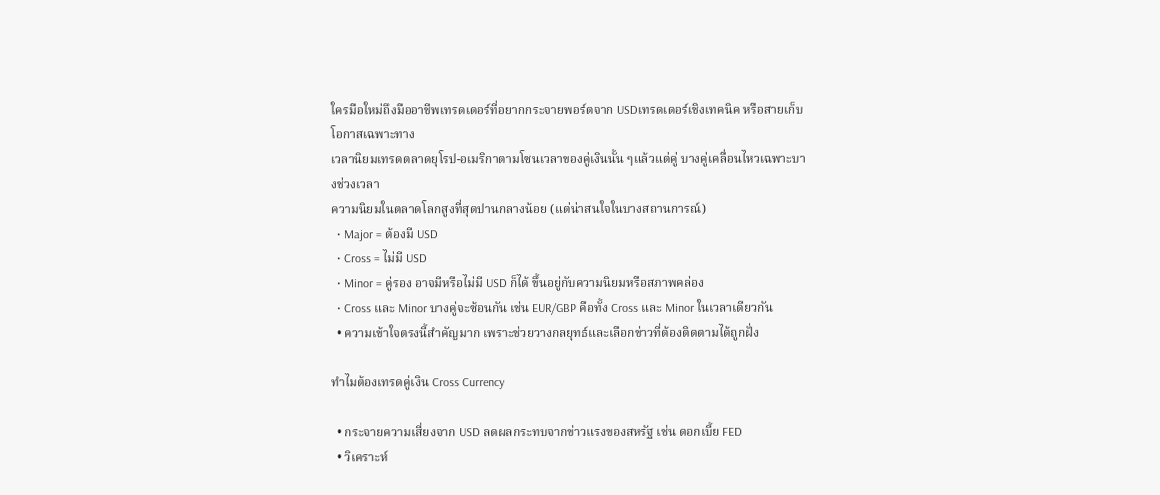ใครมือใหม่ถึงมืออาชีพเทรดเดอร์ที่อยากกระจายพอร์ตจาก USDเทรดเดอร์เชิงเทคนิค หรือสายเก็บโอกาสเฉพาะทาง
เวลานิยมเทรดตลาดยุโรป-อเมริกาตามโซนเวลาของคู่เงินนั้น ๆแล้วแต่คู่ บางคู่เคลื่อนไหวเฉพาะบางช่วงเวลา
ความนิยมในตลาดโลกสูงที่สุดปานกลางน้อย (แต่น่าสนใจในบางสถานการณ์)
  • Major = ต้องมี USD
  • Cross = ไม่มี USD
  • Minor = คู่รอง อาจมีหรือไม่มี USD ก็ได้ ขึ้นอยู่กับความนิยมหรือสภาพคล่อง
  • Cross และ Minor บางคู่จะซ้อนกัน เช่น EUR/GBP คือทั้ง Cross และ Minor ในเวลาเดียวกัน
  • ความเข้าใจตรงนี้สำคัญมาก เพราะช่วยวางกลยุทธ์และเลือกข่าวที่ต้องติดตามได้ถูกฝั่ง

ทำไมต้องเทรดคู่เงิน Cross Currency

  • กระจายความเสี่ยงจาก USD ลดผลกระทบจากข่าวแรงของสหรัฐ เช่น ดอกเบี้ย FED
  • วิเคราะห์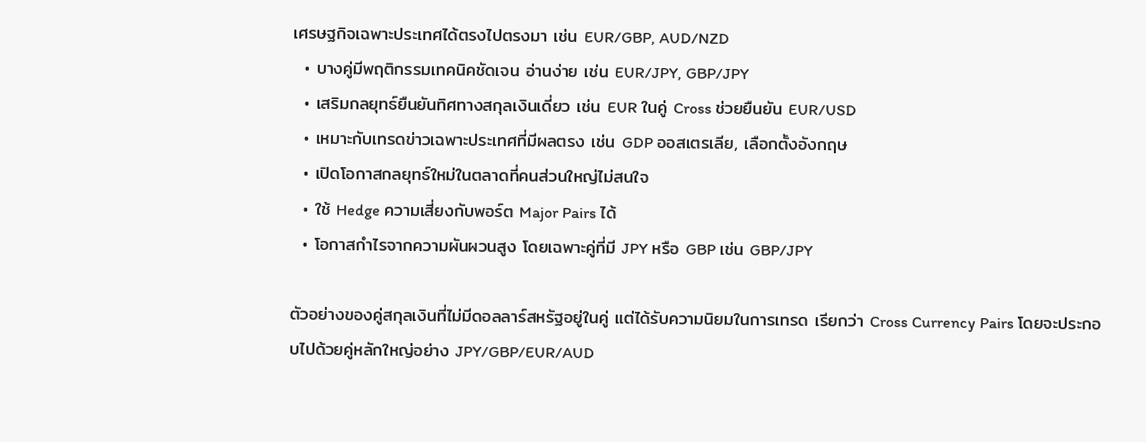เศรษฐกิจเฉพาะประเทศได้ตรงไปตรงมา เช่น EUR/GBP, AUD/NZD
  • บางคู่มีพฤติกรรมเทคนิคชัดเจน อ่านง่าย เช่น EUR/JPY, GBP/JPY
  • เสริมกลยุทธ์ยืนยันทิศทางสกุลเงินเดี่ยว เช่น EUR ในคู่ Cross ช่วยยืนยัน EUR/USD
  • เหมาะกับเทรดข่าวเฉพาะประเทศที่มีผลตรง เช่น GDP ออสเตรเลีย, เลือกตั้งอังกฤษ
  • เปิดโอกาสกลยุทธ์ใหม่ในตลาดที่คนส่วนใหญ่ไม่สนใจ
  • ใช้ Hedge ความเสี่ยงกับพอร์ต Major Pairs ได้
  • โอกาสกำไรจากความผันผวนสูง โดยเฉพาะคู่ที่มี JPY หรือ GBP เช่น GBP/JPY

ตัวอย่างของคู่สกุลเงินที่ไม่มีดอลลาร์สหรัฐอยู่ในคู่ แต่ได้รับความนิยมในการเทรด เรียกว่า Cross Currency Pairs โดยจะประกอบไปด้วยคู่หลักใหญ่อย่าง JPY/GBP/EUR/AUD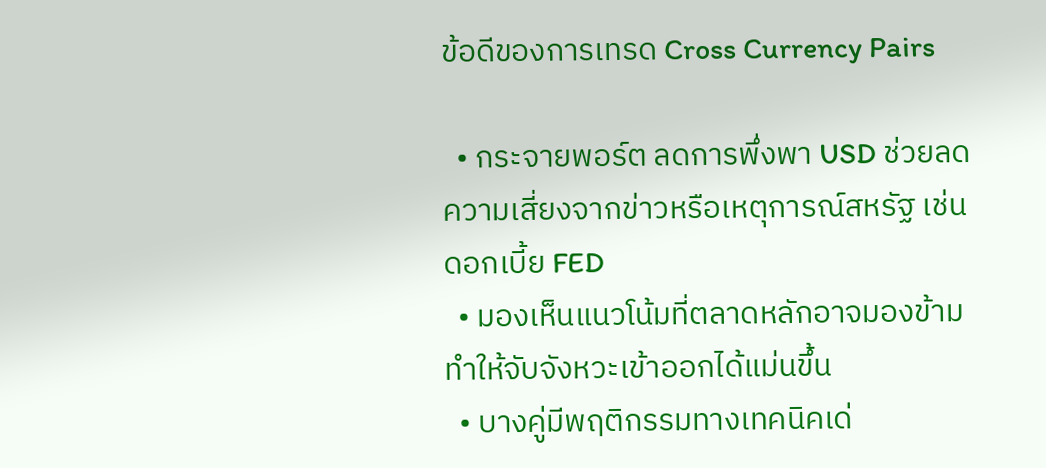ข้อดีของการเทรด Cross Currency Pairs

  • กระจายพอร์ต ลดการพึ่งพา USD ช่วยลดความเสี่ยงจากข่าวหรือเหตุการณ์สหรัฐ เช่น ดอกเบี้ย FED
  • มองเห็นแนวโน้มที่ตลาดหลักอาจมองข้าม ทำให้จับจังหวะเข้าออกได้แม่นขึ้น
  • บางคู่มีพฤติกรรมทางเทคนิคเด่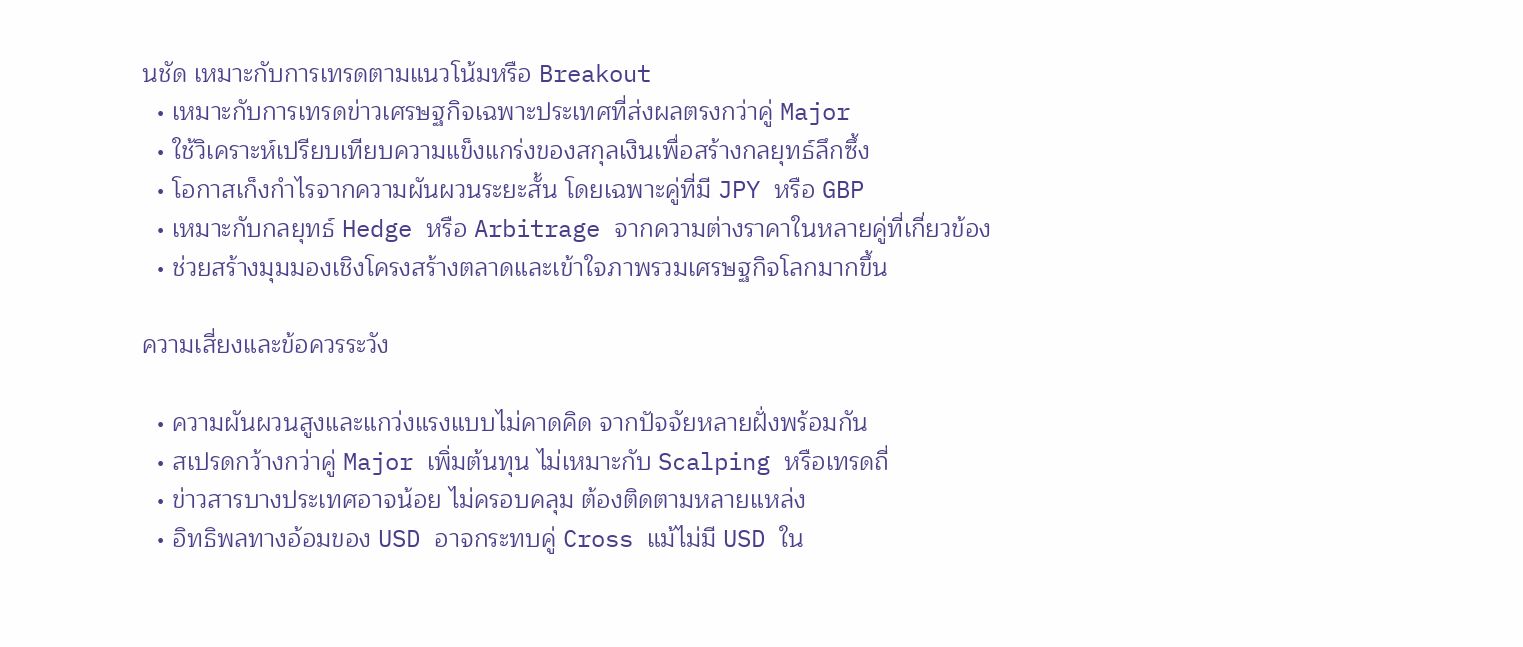นชัด เหมาะกับการเทรดตามแนวโน้มหรือ Breakout
  • เหมาะกับการเทรดข่าวเศรษฐกิจเฉพาะประเทศที่ส่งผลตรงกว่าคู่ Major
  • ใช้วิเคราะห์เปรียบเทียบความแข็งแกร่งของสกุลเงินเพื่อสร้างกลยุทธ์ลึกซึ้ง
  • โอกาสเก็งกำไรจากความผันผวนระยะสั้น โดยเฉพาะคู่ที่มี JPY หรือ GBP
  • เหมาะกับกลยุทธ์ Hedge หรือ Arbitrage จากความต่างราคาในหลายคู่ที่เกี่ยวข้อง
  • ช่วยสร้างมุมมองเชิงโครงสร้างตลาดและเข้าใจภาพรวมเศรษฐกิจโลกมากขึ้น

ความเสี่ยงและข้อควรระวัง

  • ความผันผวนสูงและแกว่งแรงแบบไม่คาดคิด จากปัจจัยหลายฝั่งพร้อมกัน
  • สเปรดกว้างกว่าคู่ Major เพิ่มต้นทุน ไม่เหมาะกับ Scalping หรือเทรดถี่
  • ข่าวสารบางประเทศอาจน้อย ไม่ครอบคลุม ต้องติดตามหลายแหล่ง
  • อิทธิพลทางอ้อมของ USD อาจกระทบคู่ Cross แม้ไม่มี USD ใน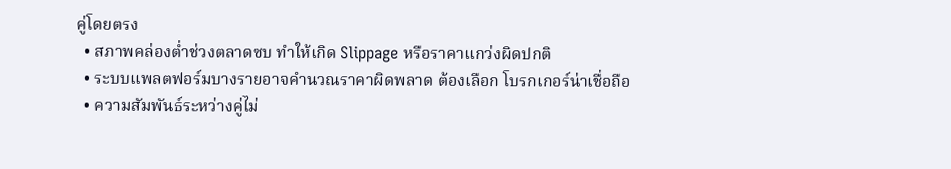คู่โดยตรง
  • สภาพคล่องต่ำช่วงตลาดซบ ทำให้เกิด Slippage หรือราคาแกว่งผิดปกติ
  • ระบบแพลตฟอร์มบางรายอาจคำนวณราคาผิดพลาด ต้องเลือก โบรกเกอร์น่าเชื่อถือ
  • ความสัมพันธ์ระหว่างคู่ไม่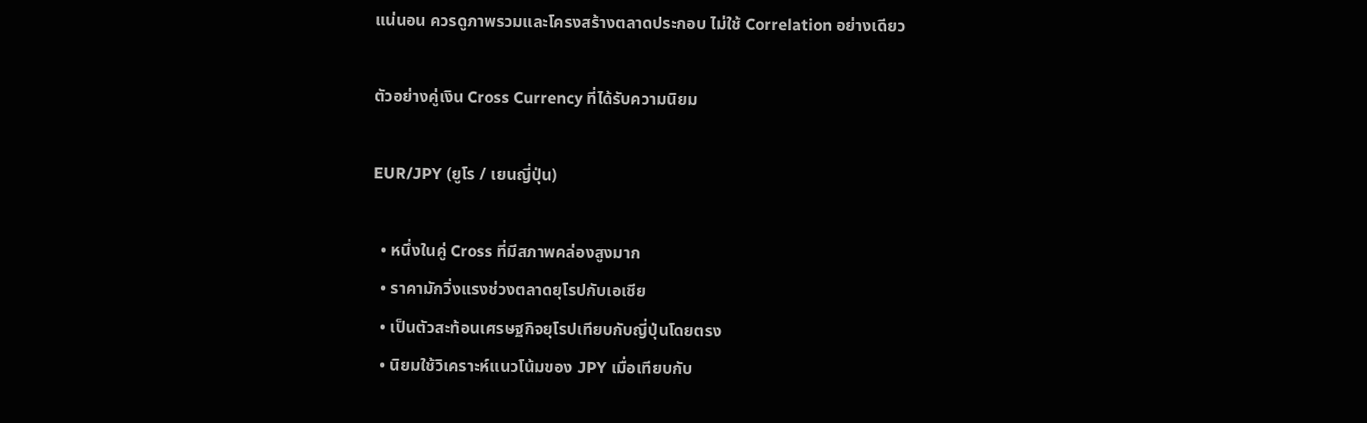แน่นอน ควรดูภาพรวมและโครงสร้างตลาดประกอบ ไม่ใช้ Correlation อย่างเดียว

ตัวอย่างคู่เงิน Cross Currency ที่ได้รับความนิยม

EUR/JPY (ยูโร / เยนญี่ปุ่น)

  • หนึ่งในคู่ Cross ที่มีสภาพคล่องสูงมาก
  • ราคามักวิ่งแรงช่วงตลาดยุโรปกับเอเชีย
  • เป็นตัวสะท้อนเศรษฐกิจยุโรปเทียบกับญี่ปุ่นโดยตรง
  • นิยมใช้วิเคราะห์แนวโน้มของ JPY เมื่อเทียบกับ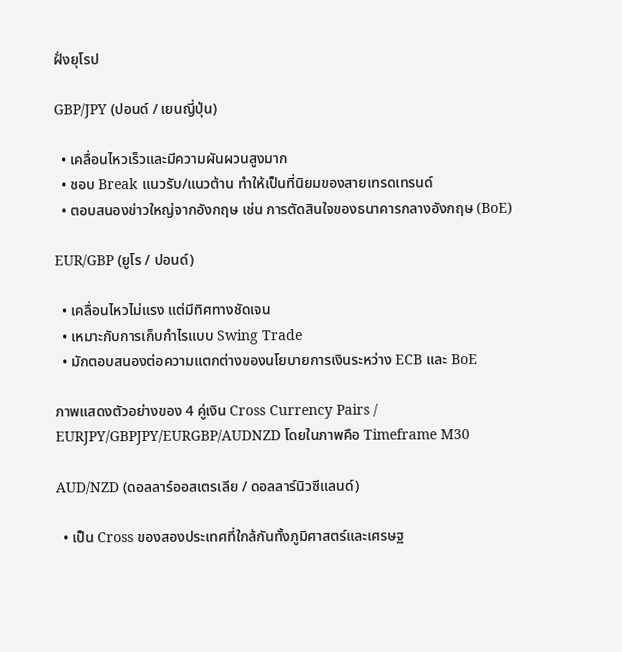ฝั่งยุโรป

GBP/JPY (ปอนด์ / เยนญี่ปุ่น)

  • เคลื่อนไหวเร็วและมีความผันผวนสูงมาก
  • ชอบ Break แนวรับ/แนวต้าน ทำให้เป็นที่นิยมของสายเทรดเทรนด์
  • ตอบสนองข่าวใหญ่จากอังกฤษ เช่น การตัดสินใจของธนาคารกลางอังกฤษ (BoE)

EUR/GBP (ยูโร / ปอนด์)

  • เคลื่อนไหวไม่แรง แต่มีทิศทางชัดเจน
  • เหมาะกับการเก็บกำไรแบบ Swing Trade
  • มักตอบสนองต่อความแตกต่างของนโยบายการเงินระหว่าง ECB และ BoE

ภาพแสดงตัวอย่างของ 4 คู่เงิน Cross Currency Pairs / EURJPY/GBPJPY/EURGBP/AUDNZD โดยในภาพคือ Timeframe M30

AUD/NZD (ดอลลาร์ออสเตรเลีย / ดอลลาร์นิวซีแลนด์)

  • เป็น Cross ของสองประเทศที่ใกล้กันทั้งภูมิศาสตร์และเศรษฐ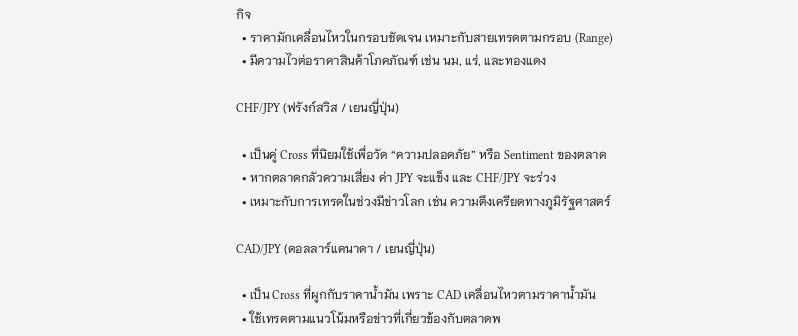กิจ
  • ราคามักเคลื่อนไหวในกรอบชัดเจน เหมาะกับสายเทรดตามกรอบ (Range)
  • มีความไวต่อราคาสินค้าโภคภัณฑ์ เช่น นม, แร่, และทองแดง

CHF/JPY (ฟรังก์สวิส / เยนญี่ปุ่น)

  • เป็นคู่ Cross ที่นิยมใช้เพื่อวัด “ความปลอดภัย” หรือ Sentiment ของตลาด
  • หากตลาดกลัวความเสี่ยง ค่า JPY จะแข็ง และ CHF/JPY จะร่วง
  • เหมาะกับการเทรดในช่วงมีข่าวโลก เช่น ความตึงเครียดทางภูมิรัฐศาสตร์

CAD/JPY (ดอลลาร์แคนาดา / เยนญี่ปุ่น)

  • เป็น Cross ที่ผูกกับราคาน้ำมัน เพราะ CAD เคลื่อนไหวตามราคาน้ำมัน
  • ใช้เทรดตามแนวโน้มหรือข่าวที่เกี่ยวข้องกับตลาดพ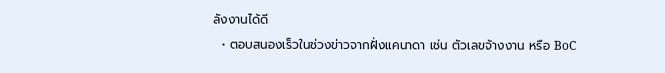ลังงานได้ดี
  • ตอบสนองเร็วในช่วงข่าวจากฝั่งแคนาดา เช่น ตัวเลขจ้างงาน หรือ BoC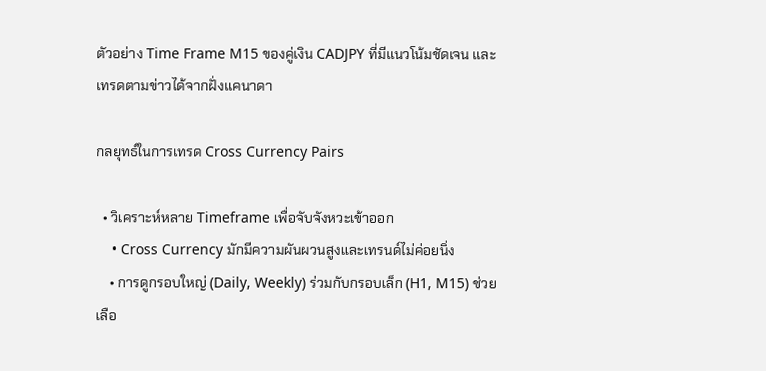ตัวอย่าง Time Frame M15 ของคู่เงิน CADJPY ที่มีแนวโน้มชัดเจน และ เทรดตามข่าวได้จากฝั่งแคนาดา

กลยุทธ์ในการเทรด Cross Currency Pairs

  • วิเคราะห์หลาย Timeframe เพื่อจับจังหวะเข้าออก
    • Cross Currency มักมีความผันผวนสูงและเทรนด์ไม่ค่อยนิ่ง
    • การดูกรอบใหญ่ (Daily, Weekly) ร่วมกับกรอบเล็ก (H1, M15) ช่วยเลือ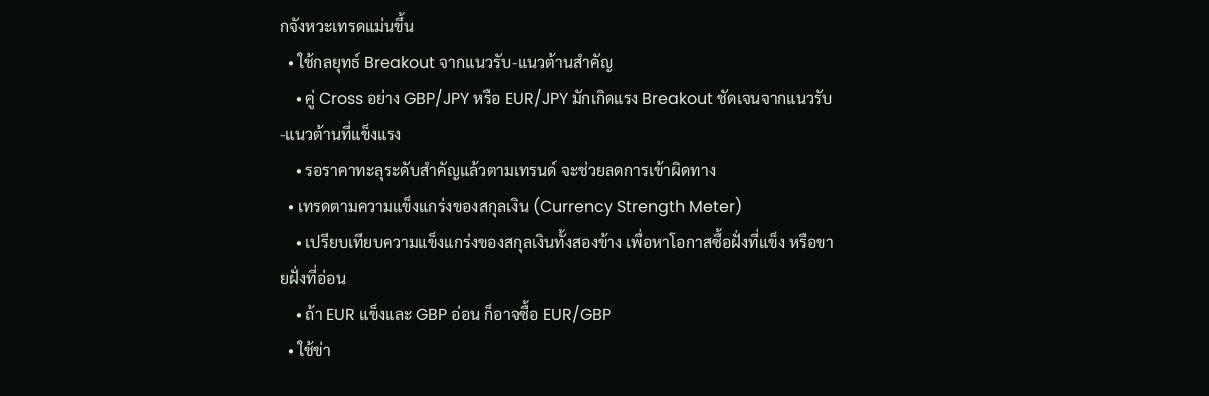กจังหวะเทรดแม่นขึ้น
  • ใช้กลยุทธ์ Breakout จากแนวรับ-แนวต้านสำคัญ
    • คู่ Cross อย่าง GBP/JPY หรือ EUR/JPY มักเกิดแรง Breakout ชัดเจนจากแนวรับ-แนวต้านที่แข็งแรง
    • รอราคาทะลุระดับสำคัญแล้วตามเทรนด์ จะช่วยลดการเข้าผิดทาง
  • เทรดตามความแข็งแกร่งของสกุลเงิน (Currency Strength Meter)
    • เปรียบเทียบความแข็งแกร่งของสกุลเงินทั้งสองข้าง เพื่อหาโอกาสซื้อฝั่งที่แข็ง หรือขายฝั่งที่อ่อน
    • ถ้า EUR แข็งและ GBP อ่อน ก็อาจซื้อ EUR/GBP
  • ใช้ข่า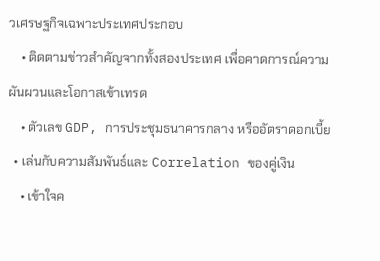วเศรษฐกิจเฉพาะประเทศประกอบ
    • ติดตามข่าวสำคัญจากทั้งสองประเทศ เพื่อคาดการณ์ความผันผวนและโอกาสเข้าเทรด
    • ตัวเลข GDP, การประชุมธนาคารกลาง หรืออัตราดอกเบี้ย
  • เล่นกับความสัมพันธ์และ Correlation ของคู่เงิน
    • เข้าใจค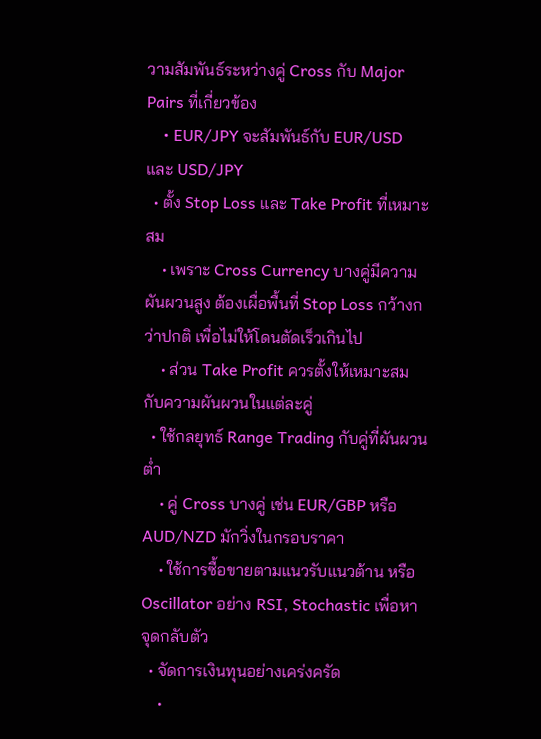วามสัมพันธ์ระหว่างคู่ Cross กับ Major Pairs ที่เกี่ยวข้อง
    • EUR/JPY จะสัมพันธ์กับ EUR/USD และ USD/JPY
  • ตั้ง Stop Loss และ Take Profit ที่เหมาะสม
    • เพราะ Cross Currency บางคู่มีความผันผวนสูง ต้องเผื่อพื้นที่ Stop Loss กว้างกว่าปกติ เพื่อไม่ให้โดนตัดเร็วเกินไป
    • ส่วน Take Profit ควรตั้งให้เหมาะสมกับความผันผวนในแต่ละคู่
  • ใช้กลยุทธ์ Range Trading กับคู่ที่ผันผวนต่ำ
    • คู่ Cross บางคู่ เช่น EUR/GBP หรือ AUD/NZD มักวิ่งในกรอบราคา
    • ใช้การซื้อขายตามแนวรับแนวต้าน หรือ Oscillator อย่าง RSI, Stochastic เพื่อหาจุดกลับตัว
  • จัดการเงินทุนอย่างเคร่งครัด
    •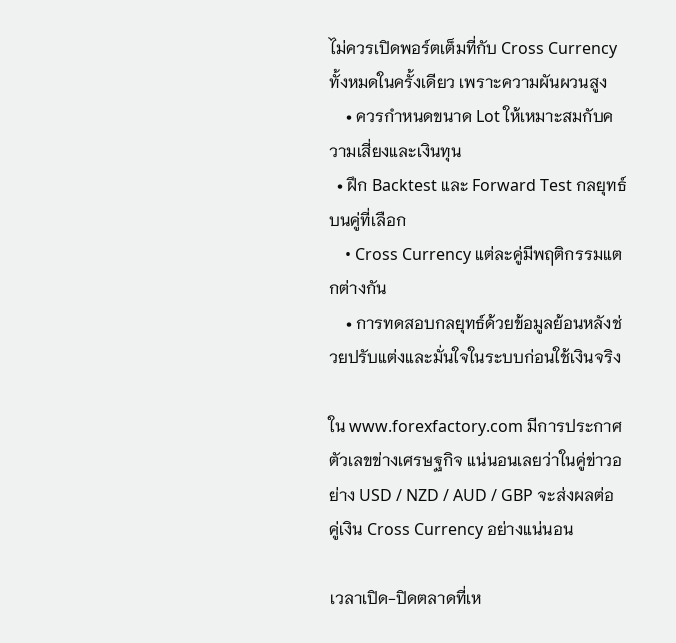ไม่ควรเปิดพอร์ตเต็มที่กับ Cross Currency ทั้งหมดในครั้งเดียว เพราะความผันผวนสูง
    • ควรกำหนดขนาด Lot ให้เหมาะสมกับความเสี่ยงและเงินทุน
  • ฝึก Backtest และ Forward Test กลยุทธ์บนคู่ที่เลือก
    • Cross Currency แต่ละคู่มีพฤติกรรมแตกต่างกัน
    • การทดสอบกลยุทธ์ด้วยข้อมูลย้อนหลังช่วยปรับแต่งและมั่นใจในระบบก่อนใช้เงินจริง

ใน www.forexfactory.com มีการประกาศตัวเลขข่างเศรษฐกิจ แน่นอนเลยว่าในคู่ข่าวอย่าง USD / NZD / AUD / GBP จะส่งผลต่อคู่เงิน Cross Currency อย่างแน่นอน

เวลาเปิด-ปิดตลาดที่เห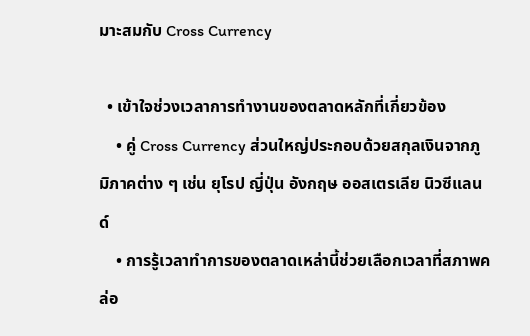มาะสมกับ Cross Currency

  • เข้าใจช่วงเวลาการทำงานของตลาดหลักที่เกี่ยวข้อง
    • คู่ Cross Currency ส่วนใหญ่ประกอบด้วยสกุลเงินจากภูมิภาคต่าง ๆ เช่น ยุโรป ญี่ปุ่น อังกฤษ ออสเตรเลีย นิวซีแลนด์
    • การรู้เวลาทำการของตลาดเหล่านี้ช่วยเลือกเวลาที่สภาพคล่อ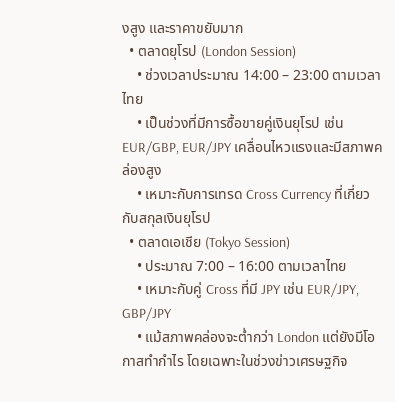งสูง และราคาขยับมาก
  • ตลาดยุโรป (London Session)
    • ช่วงเวลาประมาณ 14:00 – 23:00 ตามเวลาไทย
    • เป็นช่วงที่มีการซื้อขายคู่เงินยุโรป เช่น EUR/GBP, EUR/JPY เคลื่อนไหวแรงและมีสภาพคล่องสูง
    • เหมาะกับการเทรด Cross Currency ที่เกี่ยวกับสกุลเงินยุโรป
  • ตลาดเอเชีย (Tokyo Session)
    • ประมาณ 7:00 – 16:00 ตามเวลาไทย
    • เหมาะกับคู่ Cross ที่มี JPY เช่น EUR/JPY, GBP/JPY
    • แม้สภาพคล่องจะต่ำกว่า London แต่ยังมีโอกาสทำกำไร โดยเฉพาะในช่วงข่าวเศรษฐกิจ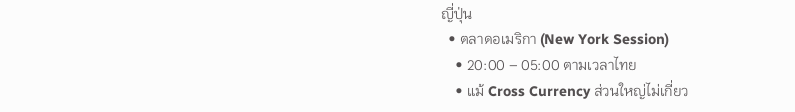ญี่ปุ่น
  • ตลาดอเมริกา (New York Session)
    • 20:00 – 05:00 ตามเวลาไทย
    • แม้ Cross Currency ส่วนใหญ่ไม่เกี่ยว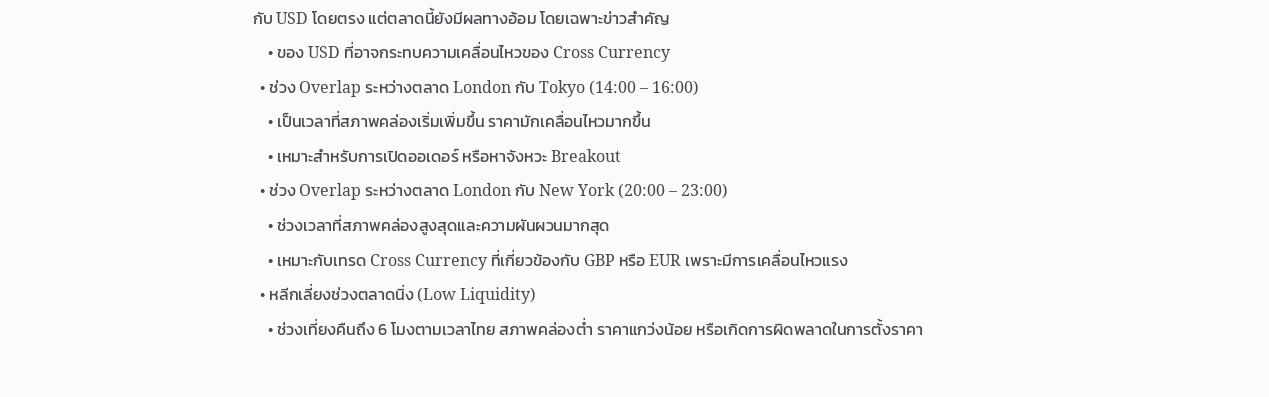กับ USD โดยตรง แต่ตลาดนี้ยังมีผลทางอ้อม โดยเฉพาะข่าวสำคัญ
    • ของ USD ที่อาจกระทบความเคลื่อนไหวของ Cross Currency
  • ช่วง Overlap ระหว่างตลาด London กับ Tokyo (14:00 – 16:00)
    • เป็นเวลาที่สภาพคล่องเริ่มเพิ่มขึ้น ราคามักเคลื่อนไหวมากขึ้น
    • เหมาะสำหรับการเปิดออเดอร์ หรือหาจังหวะ Breakout
  • ช่วง Overlap ระหว่างตลาด London กับ New York (20:00 – 23:00)
    • ช่วงเวลาที่สภาพคล่องสูงสุดและความผันผวนมากสุด
    • เหมาะกับเทรด Cross Currency ที่เกี่ยวข้องกับ GBP หรือ EUR เพราะมีการเคลื่อนไหวแรง
  • หลีกเลี่ยงช่วงตลาดนิ่ง (Low Liquidity)
    • ช่วงเที่ยงคืนถึง 6 โมงตามเวลาไทย สภาพคล่องต่ำ ราคาแกว่งน้อย หรือเกิดการผิดพลาดในการตั้งราคา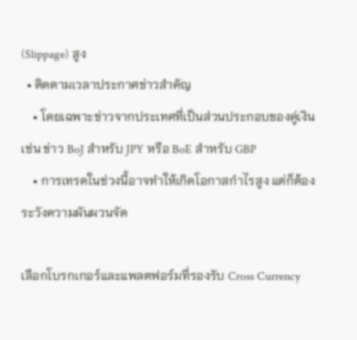(Slippage) สูง
  • ติดตามเวลาประกาศข่าวสำคัญ
    • โดยเฉพาะข่าวจากประเทศที่เป็นส่วนประกอบของคู่เงิน เช่น ข่าว BoJ สำหรับ JPY หรือ BoE สำหรับ GBP
    • การเทรดในช่วงนี้อาจทำให้เกิดโอกาสกำไรสูง แต่ก็ต้องระวังความผันผวนจัด

เลือกโบรกเกอร์และแพลตฟอร์มที่รองรับ Cross Currency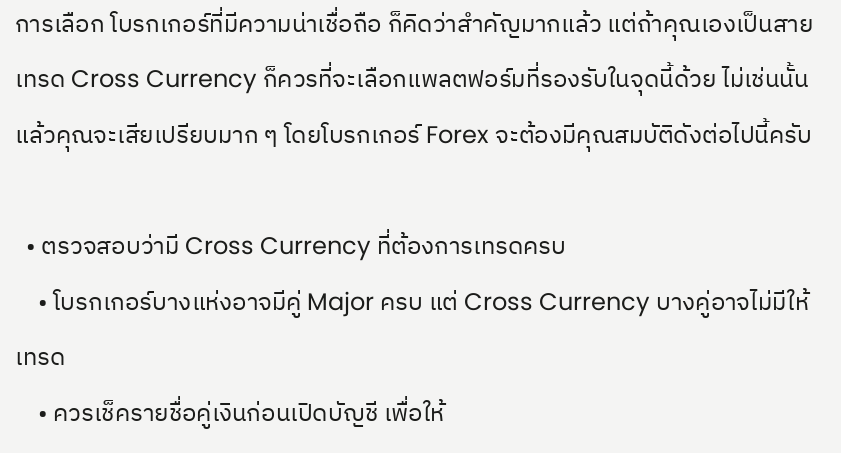การเลือก โบรกเกอร์ที่มีความน่าเชื่อถือ ก็คิดว่าสำคัญมากแล้ว แต่ถ้าคุณเองเป็นสายเทรด Cross Currency ก็ควรที่จะเลือกแพลตฟอร์มที่รองรับในจุดนี้ด้วย ไม่เช่นนั้นแล้วคุณจะเสียเปรียบมาก ๆ โดยโบรกเกอร์ Forex จะต้องมีคุณสมบัติดังต่อไปนี้ครับ

  • ตรวจสอบว่ามี Cross Currency ที่ต้องการเทรดครบ
    • โบรกเกอร์บางแห่งอาจมีคู่ Major ครบ แต่ Cross Currency บางคู่อาจไม่มีให้เทรด
    • ควรเช็ครายชื่อคู่เงินก่อนเปิดบัญชี เพื่อให้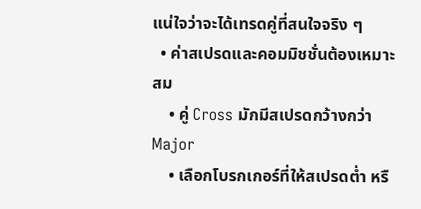แน่ใจว่าจะได้เทรดคู่ที่สนใจจริง ๆ
  • ค่าสเปรดและคอมมิชชั่นต้องเหมาะสม
    • คู่ Cross มักมีสเปรดกว้างกว่า Major
    • เลือกโบรกเกอร์ที่ให้สเปรดต่ำ หรื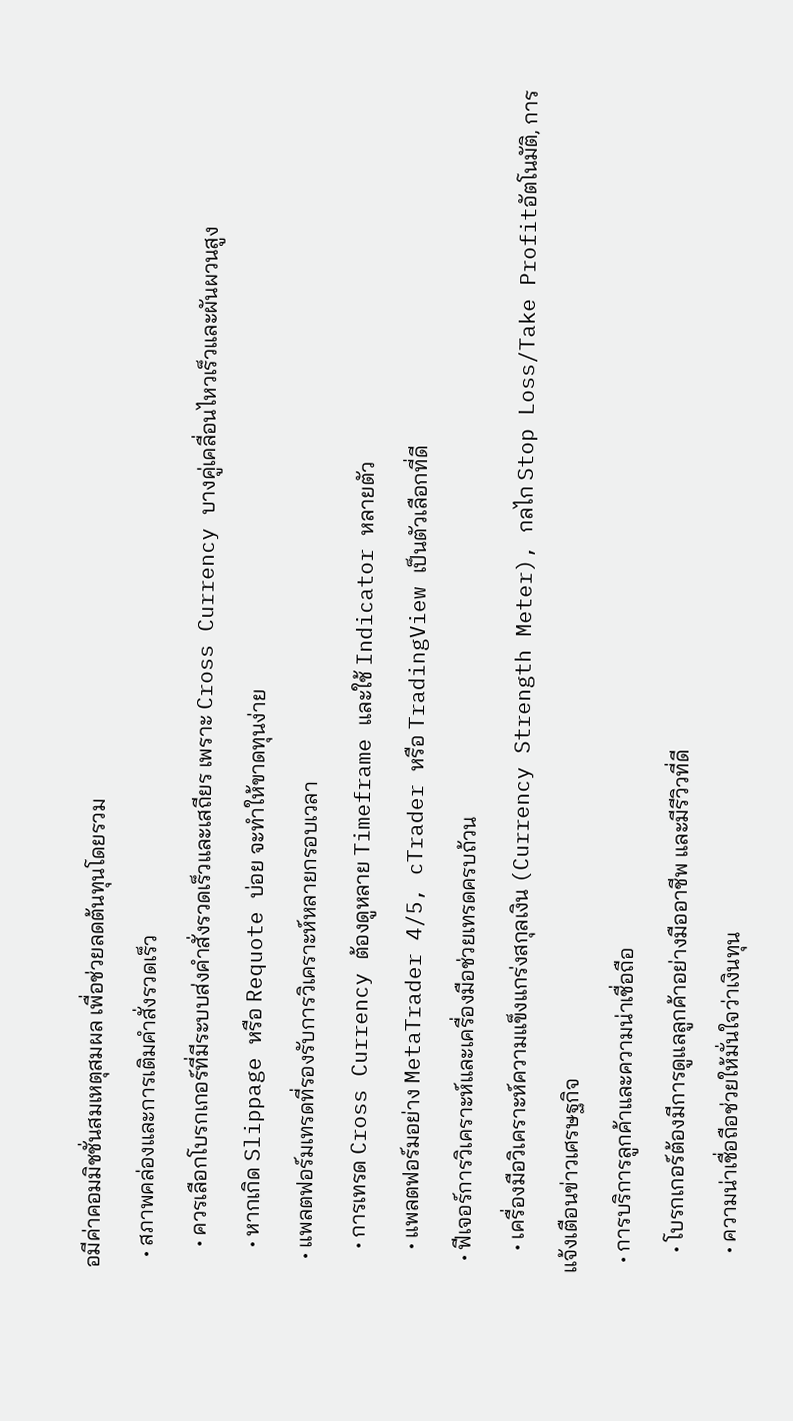อมีค่าคอมมิชชั่นสมเหตุสมผล เพื่อช่วยลดต้นทุนโดยรวม
  • สภาพคล่องและการเติมคำสั่งรวดเร็ว
    • ควรเลือกโบรกเกอร์ที่มีระบบส่งคำสั่งรวดเร็วและเสถียร เพราะ Cross Currency บางคู่เคลื่อนไหวเร็วและผันผวนสูง
    • หากเกิด Slippage หรือ Requote บ่อย จะทำให้ขาดทุนง่าย
  • แพลตฟอร์มเทรดที่รองรับการวิเคราะห์หลายกรอบเวลา
    • การเทรด Cross Currency ต้องดูหลาย Timeframe และใช้ Indicator หลายตัว
    • แพลตฟอร์มอย่าง MetaTrader 4/5, cTrader หรือ TradingView เป็นตัวเลือกที่ดี
  • ฟีเจอร์การวิเคราะห์และเครื่องมือช่วยเทรดครบถ้วน
    • เครื่องมือวิเคราะห์ความแข็งแกร่งสกุลเงิน (Currency Strength Meter), กลไก Stop Loss/Take Profitอัตโนมัติ, การแจ้งเตือนข่าวเศรษฐกิจ
  • การบริการลูกค้าและความน่าเชื่อถือ
    • โบรกเกอร์ต้องมีการดูแลลูกค้าอย่างมืออาชีพ และมีรีวิวที่ดี
    • ความน่าเชื่อถือช่วยให้มั่นใจว่าเงินทุน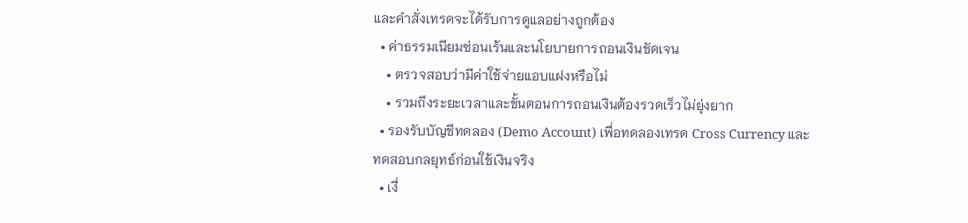และคำสั่งเทรดจะได้รับการดูแลอย่างถูกต้อง
  • ค่าธรรมเนียมซ่อนเร้นและนโยบายการถอนเงินชัดเจน
    • ตรวจสอบว่ามีค่าใช้จ่ายแอบแฝงหรือไม่
    • รวมถึงระยะเวลาและขั้นตอนการถอนเงินต้องรวดเร็วไม่ยุ่งยาก
  • รองรับบัญชีทดลอง (Demo Account) เพื่อทดลองเทรด Cross Currency และทดสอบกลยุทธ์ก่อนใช้เงินจริง
  • เงื่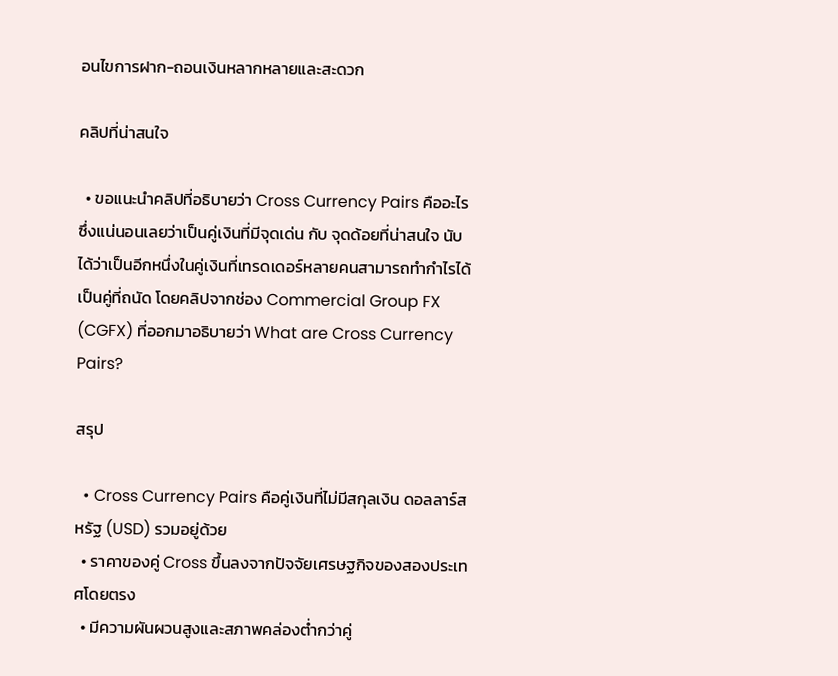อนไขการฝาก-ถอนเงินหลากหลายและสะดวก

คลิปที่น่าสนใจ

  • ขอแนะนำคลิปที่อธิบายว่า Cross Currency Pairs คืออะไร ซึ่งแน่นอนเลยว่าเป็นคู่เงินที่มีจุดเด่น กับ จุดด้อยที่น่าสนใจ นับได้ว่าเป็นอีกหนึ่งในคู่เงินที่เทรดเดอร์หลายคนสามารถทำกำไรได้ เป็นคู่ที่ถนัด โดยคลิปจากช่อง Commercial Group FX (CGFX) ที่ออกมาอธิบายว่า What are Cross Currency Pairs?

สรุป

  • Cross Currency Pairs คือคู่เงินที่ไม่มีสกุลเงิน ดอลลาร์สหรัฐ (USD) รวมอยู่ด้วย
  • ราคาของคู่ Cross ขึ้นลงจากปัจจัยเศรษฐกิจของสองประเทศโดยตรง
  • มีความผันผวนสูงและสภาพคล่องต่ำกว่าคู่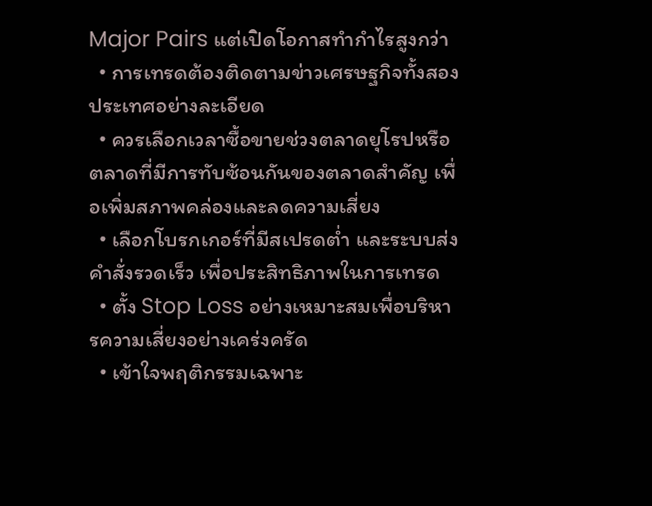Major Pairs แต่เปิดโอกาสทำกำไรสูงกว่า
  • การเทรดต้องติดตามข่าวเศรษฐกิจทั้งสองประเทศอย่างละเอียด
  • ควรเลือกเวลาซื้อขายช่วงตลาดยุโรปหรือตลาดที่มีการทับซ้อนกันของตลาดสำคัญ เพื่อเพิ่มสภาพคล่องและลดความเสี่ยง
  • เลือกโบรกเกอร์ที่มีสเปรดต่ำ และระบบส่งคำสั่งรวดเร็ว เพื่อประสิทธิภาพในการเทรด
  • ตั้ง Stop Loss อย่างเหมาะสมเพื่อบริหารความเสี่ยงอย่างเคร่งครัด
  • เข้าใจพฤติกรรมเฉพาะ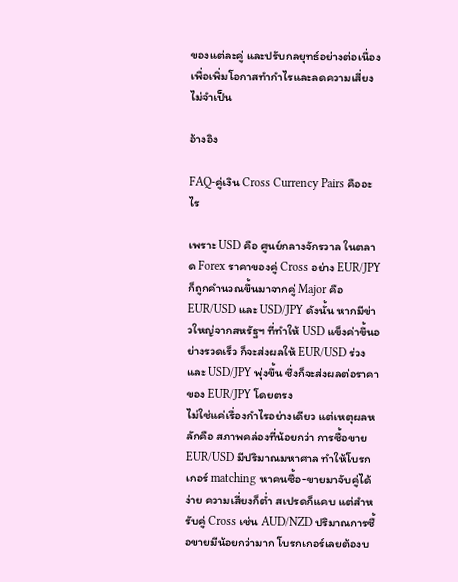ของแต่ละคู่ และปรับกลยุทธ์อย่างต่อเนื่อง เพื่อเพิ่มโอกาสทำกำไรและลดความเสี่ยงไม่จำเป็น

อ้างอิง

FAQ-คู่เงิน Cross Currency Pairs คืออะไร

เพราะ USD คือ ศูนย์กลางจักรวาล ในตลาด Forex ราคาของคู่ Cross อย่าง EUR/JPY ก็ถูกคำนวณขึ้นมาจากคู่ Major คือ EUR/USD และ USD/JPY ดังนั้น หากมีข่าวใหญ่จากสหรัฐฯ ที่ทำให้ USD แข็งค่าขึ้นอย่างรวดเร็ว ก็จะส่งผลให้ EUR/USD ร่วง และ USD/JPY พุ่งขึ้น ซึ่งก็จะส่งผลต่อราคาของ EUR/JPY โดยตรง
ไม่ใช่แค่เรื่องกำไรอย่างเดียว แต่เหตุผลหลักคือ สภาพคล่องที่น้อยกว่า การซื้อขาย EUR/USD มีปริมาณมหาศาล ทำให้โบรกเกอร์ matching หาคนซื้อ-ขายมาจับคู่ได้ง่าย ความเสี่ยงก็ต่ำ สเปรดก็แคบ แต่สำหรับคู่ Cross เช่น AUD/NZD ปริมาณการซื้อขายมีน้อยกว่ามาก โบรกเกอร์เลยต้องบ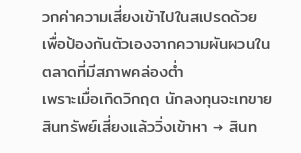วกค่าความเสี่ยงเข้าไปในสเปรดด้วย เพื่อป้องกันตัวเองจากความผันผวนในตลาดที่มีสภาพคล่องต่ำ
เพราะเมื่อเกิดวิกฤต นักลงทุนจะเทขายสินทรัพย์เสี่ยงแล้ววิ่งเข้าหา → สินท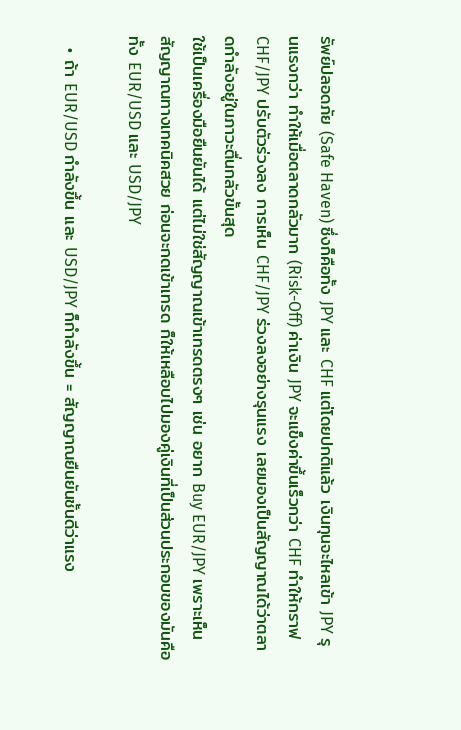รัพย์ปลอดภัย (Safe Haven) ซึ่งก็คือทั้ง JPY และ CHF แต่โดยปกติแล้ว เงินทุนจะไหลเข้า JPY รุนแรงกว่า ทำให้เมื่อตลาดกลัวมาก (Risk-Off) ค่าเงิน JPY จะแข็งค่าขึ้นเร็วกว่า CHF ทำให้กราฟ CHF/JPY ปรับตัวร่วงลง การเห็น CHF/JPY ร่วงลงอย่างรุนแรง เลยมองเป็นสัญญาณได้ว่าตลาดกำลังอยู่ในภาวะตื่นกลัวขั้นสุด
ใช้เป็นเครื่องมือยืนยันได้ แต่ไม่ใช่สัญญาณเข้าเทรดตรงๆ เช่น อยาก Buy EUR/JPY เพราะเห็นสัญญาณทางเทคนิคสวย ก่อนจะกดเข้าเทรด ก็ให้เหลือบไปมองคู่เงินที่เป็นส่วนประกอบของมันคือทั้ง EUR/USD และ USD/JPY

  • ถ้า EUR/USD กำลังขึ้น และ USD/JPY ก็กำลังขึ้น = สัญญาณยืนยันชั้นดีว่าแรง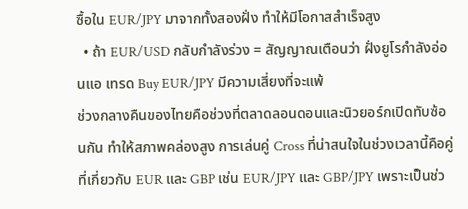ซื้อใน EUR/JPY มาจากทั้งสองฝั่ง ทำให้มีโอกาสสำเร็จสูง
  • ถ้า EUR/USD กลับกำลังร่วง = สัญญาณเตือนว่า ฝั่งยูโรกำลังอ่อนแอ เทรด Buy EUR/JPY มีความเสี่ยงที่จะแพ้
ช่วงกลางคืนของไทยคือช่วงที่ตลาดลอนดอนและนิวยอร์กเปิดทับซ้อนกัน ทำให้สภาพคล่องสูง การเล่นคู่ Cross ที่น่าสนใจในช่วงเวลานี้คือคู่ที่เกี่ยวกับ EUR และ GBP เช่น EUR/JPY และ GBP/JPY เพราะเป็นช่ว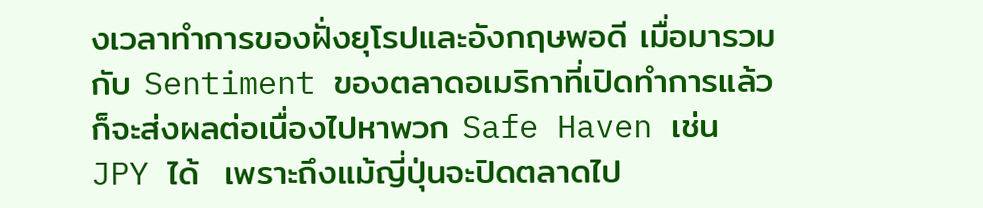งเวลาทำการของฝั่งยุโรปและอังกฤษพอดี เมื่อมารวมกับ Sentiment ของตลาดอเมริกาที่เปิดทำการแล้ว ก็จะส่งผลต่อเนื่องไปหาพวก Safe Haven เช่น JPY ได้  เพราะถึงแม้ญี่ปุ่นจะปิดตลาดไป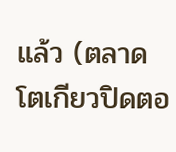แล้ว (ตลาดโตเกียวปิดตอ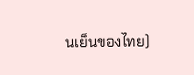นเย็นของไทย)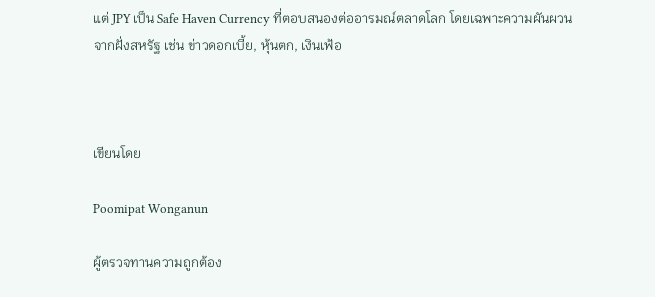แต่ JPY เป็น Safe Haven Currency ที่ตอบสนองต่ออารมณ์ตลาดโลก โดยเฉพาะความผันผวนจากฝั่งสหรัฐ เช่น ข่าวดอกเบี้ย, หุ้นตก, เงินเฟ้อ



เขียนโดย

Poomipat Wonganun

ผู้ตรวจทานความถูกต้อง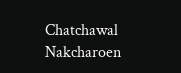Chatchawal Nakcharoen